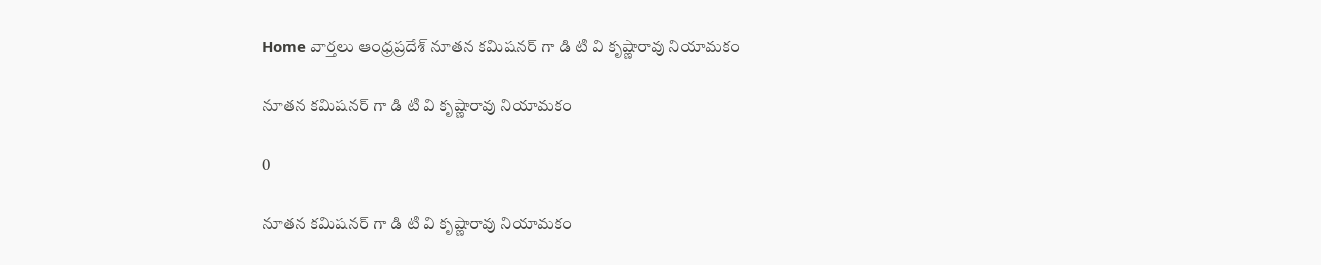Home వార్తలు ఆంధ్రప్రదేశ్‌ నూతన కమిషనర్ గా డి టి వి కృష్ణారావు నియామ‌కం

నూతన కమిషనర్ గా డి టి వి కృష్ణారావు నియామ‌కం

0

నూతన కమిషనర్ గా డి టి వి కృష్ణారావు నియామ‌కం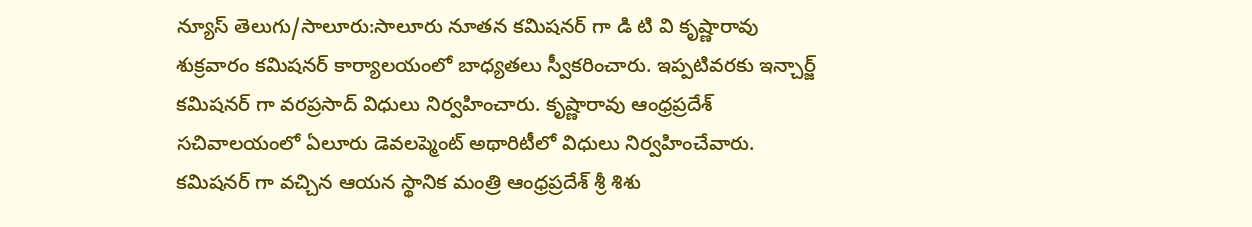న్యూస్ తెలుగు/సాలూరు:సాలూరు నూతన కమిషనర్ గా డి టి వి కృష్ణారావు శుక్రవారం కమిషనర్ కార్యాలయంలో బాధ్యతలు స్వీకరించారు. ఇప్పటివరకు ఇన్చార్జ్ కమిషనర్ గా వరప్రసాద్ విధులు నిర్వహించారు. కృష్ణారావు ఆంధ్రప్రదేశ్ సచివాలయంలో ఏలూరు డెవలప్మెంట్ అథారిటీలో విధులు నిర్వహించేవారు. కమిషనర్ గా వచ్చిన ఆయన స్థానిక మంత్రి ఆంధ్రప్రదేశ్ శ్రీ శిశు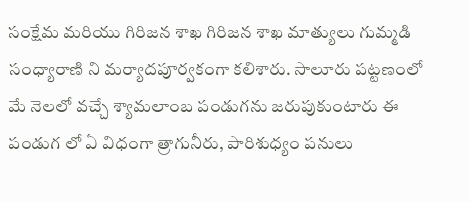సంక్షేమ మరియు గిరిజన శాఖ గిరిజన శాఖ మాత్యులు గుమ్మడి సంధ్యారాణి ని మర్యాదపూర్వకంగా కలిశారు. సాలూరు పట్టణంలో మే నెలలో వచ్చే శ్యామలాంబ పండుగను జరుపుకుంటారు ఈ పండుగ లో ఏ విధంగా త్రాగునీరు, పారిశుధ్యం పనులు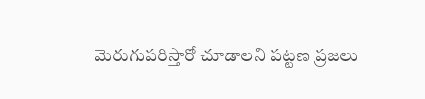మెరుగుపరిస్తారో చూడాలని పట్టణ ప్రజలు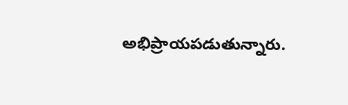అభిప్రాయపడుతున్నారు.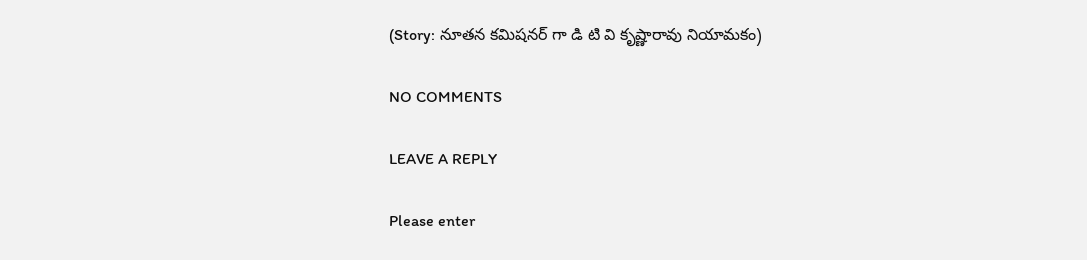(Story: నూతన కమిషనర్ గా డి టి వి కృష్ణారావు నియామ‌కం)

NO COMMENTS

LEAVE A REPLY

Please enter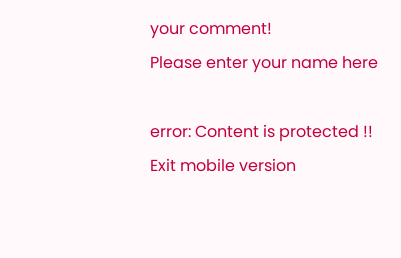your comment!
Please enter your name here

error: Content is protected !!
Exit mobile version